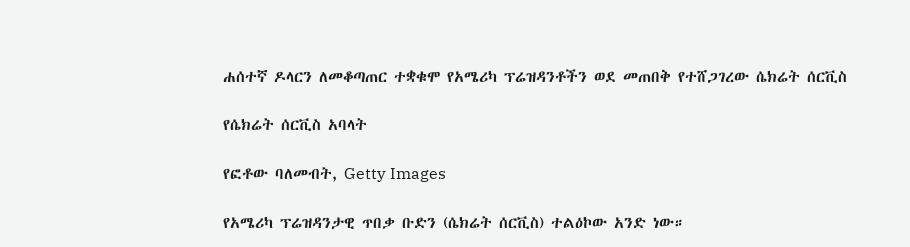ሐሰተኛ ዶላርን ለመቆጣጠር ተቋቁሞ የአሜሪካ ፕሬዝዳንቶችን ወደ መጠበቅ የተሸጋገረው ሴክሬት ሰርቪስ

የሴክሬት ሰርቪስ አባላት

የፎቶው ባለመብት, Getty Images

የአሜሪካ ፕሬዝዳንታዊ ጥበቃ ቡድን (ሴክሬት ሰርቪስ) ተልዕኮው አንድ ነው።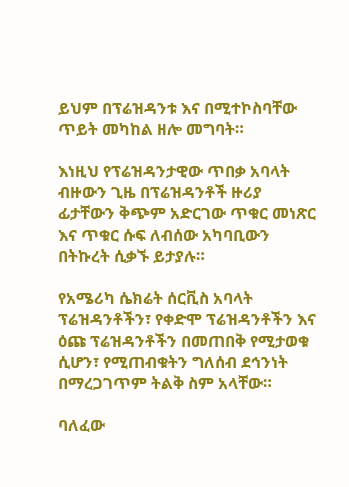ይህም በፕሬዝዳንቱ እና በሚተኮስባቸው ጥይት መካከል ዘሎ መግባት።

እነዚህ የፕሬዝዳንታዊው ጥበቃ አባላት ብዙውን ጊዜ በፕሬዝዳንቶች ዙሪያ ፊታቸውን ቅጭም አድርገው ጥቁር መነጽር እና ጥቁር ሱፍ ለብሰው አካባቢውን በትኩረት ሲቃኙ ይታያሉ።

የአሜሪካ ሴክሬት ሰርቪስ አባላት ፕሬዝዳንቶችን፣ የቀድሞ ፕሬዝዳንቶችን እና ዕጩ ፕሬዝዳንቶችን በመጠበቅ የሚታወቁ ሲሆን፣ የሚጠብቁትን ግለሰብ ደኅንነት በማረጋገጥም ትልቅ ስም አላቸው።

ባለፈው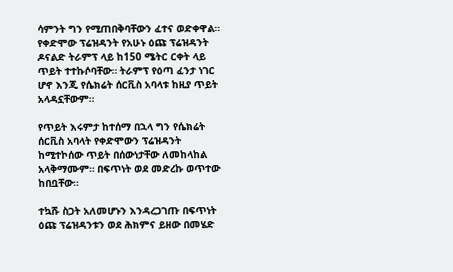ሳምንት ግን የሚጠበቅባቸውን ፈተና ወድቀዋል። የቀድሞው ፕሬዝዳንት የአሁኑ ዕጩ ፕሬዝዳንት ዶናልድ ትራምፕ ላይ ከ150 ሜትር ርቀት ላይ ጥይት ተተኩሶባቸው። ትራምፕ የዕጣ ፈንታ ነገር ሆኖ እንጂ የሴክሬት ሰርቪስ አባላቱ ከዚያ ጥይት አላዳኗቸውም።

የጥይት እሩምታ ከተሰማ በኋላ ግን የሴክሬት ሰርቪስ አባላት የቀድሞውን ፕሬዝዳንት ከሚተኮሰው ጥይት በሰውነታቸው ለመከላከል አላቅማሙም። በፍጥነት ወደ መድረኩ ወጥተው ከበቧቸው።

ተኳሹ ስጋት አለመሆኑን እንዳረጋገጡ በፍጥነት ዕጩ ፕሬዝዳንቱን ወደ ሕክምና ይዘው በመሄድ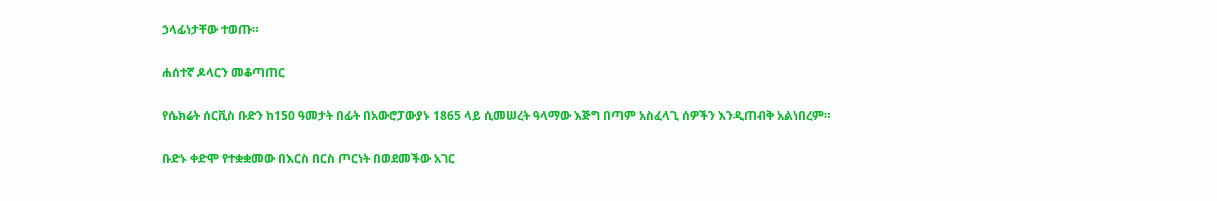ኃላፊነታቸው ተወጡ።

ሐሰተኛ ዶላርን መቆጣጠር

የሴክሬት ሰርቪስ ቡድን ከ150 ዓመታት በፊት በአውሮፓውያኑ 1865 ላይ ሲመሠረት ዓላማው እጅግ በጣም አስፈላጊ ሰዎችን እንዲጠብቅ አልነበረም።

ቡድኑ ቀድሞ የተቋቋመው በእርስ በርስ ጦርነት በወደመችው አገር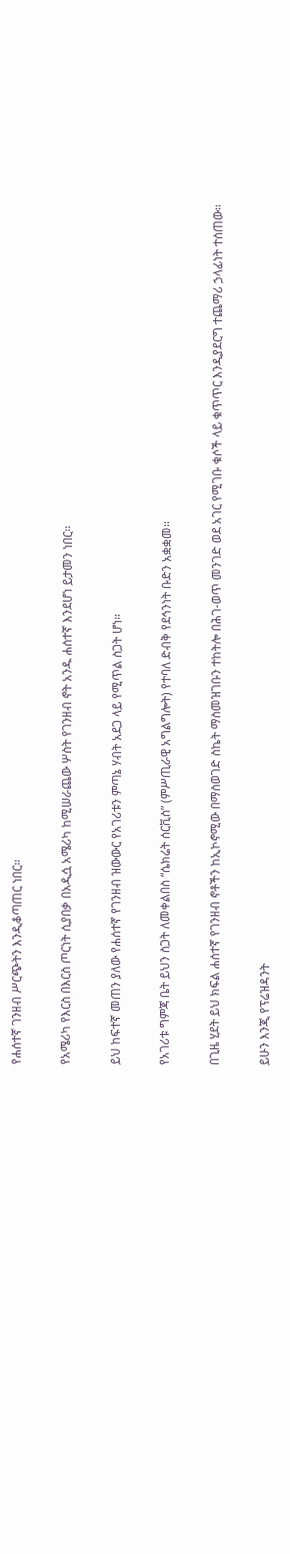የሐሰተኛ ገንዘብ ሥርጭትን እንዲቆጣጠር ነበር።

የአሜሪካ የእርስ በእርስ ጦርነት ሲያበቃ በአዲሷ አሜሪካ ከሚሠራጨው ሦስት የገንዘብ ኖት አንዱ ሐሰተኛ እንደሆነ ይታመን ነበር።

ይህ ከፍተኛ መጠን ያለው የሐሰተኛ የገንዘብ ዝውውር የአገሪቱን ምጣኔ ሃብት አደጋ ላይ የሚጥል ስጋት ሆነ።

የአገሪቱ ግምጃ ቤት ይህን ስጋት ለመቀልበስ “ሴክሬት ሰርቪስ” (ምሥጢራዊ አግልግሎት) የተባለ ድብቅ የደኅንነት ቡድን አቋቋመ።

በጊዜ ሂደት ይህ ክፍል ሐሰተኛ የገንዘብ ኖቶችን ከኢኮኖሚው በማስወገድ ስኬት ማስመዝገቡን ተከትሎ በሕገ-ወጥ መንገድ ወደ አገር የሚገቡ ቁሶች ላይ ቁጥጥር እንዲያደርግ ተጨማሪ ኃላፊነት ተሰጠው።

ይሁን እንጂ የፕሬዝዳንት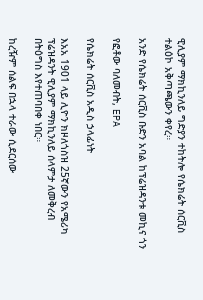ዊሊያም ማክኪንለይ ግድያን ተከትሎ የሴክሬት ሰርቪስ ተልዕኮ አቅጣጫውን ቀየረ።

አንድ የሴክሬት ሰርቪስ ቡድን አባል ከፕሬዝዳንቱ መኪና ጎን

የፎቶው ባለመብት, EPA

የሴክሬት ሰርቪስ አዲስ ኃላፊነት

እአአ 1901 ላይ ሊዮን ክዞለጎስዝ 25ኛውን የአሜሪካ ፕሬዝዳንት ዊሊያም ማክኪንለይ ሰላምታ ለመቅረብ በትዕግስ እየተጠባበቀ ነበር።

ከረዥም ሰልፍ በኋላ ተራው ሲደርሰው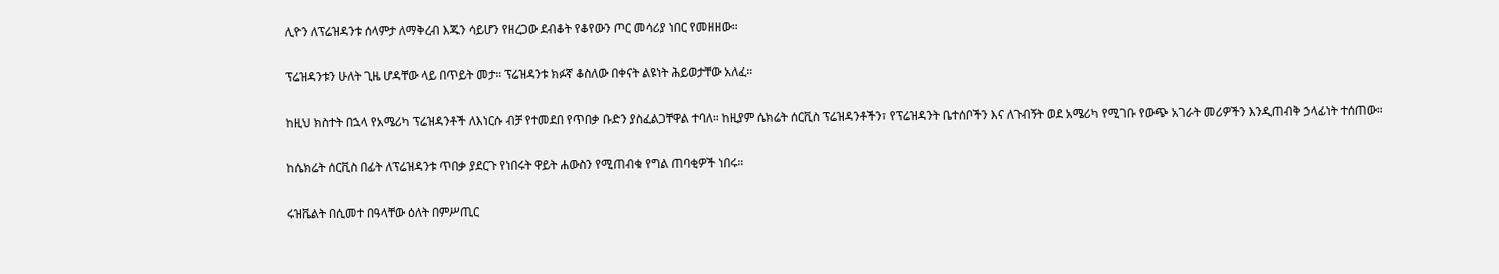ሊዮን ለፕሬዝዳንቱ ሰላምታ ለማቅረብ እጁን ሳይሆን የዘረጋው ደብቆት የቆየውን ጦር መሳሪያ ነበር የመዘዘው።

ፕሬዝዳንቱን ሁለት ጊዜ ሆዳቸው ላይ በጥይት መታ። ፕሬዝዳንቱ ክፉኛ ቆስለው በቀናት ልዩነት ሕይወታቸው አለፈ።

ከዚህ ክስተት በኋላ የአሜሪካ ፕሬዝዳንቶች ለእነርሱ ብቻ የተመደበ የጥበቃ ቡድን ያስፈልጋቸዋል ተባለ። ከዚያም ሴክሬት ሰርቪስ ፕሬዝዳንቶችን፣ የፕሬዝዳንት ቤተሰቦችን እና ለጉብኝት ወደ አሜሪካ የሚገቡ የውጭ አገራት መሪዎችን እንዲጠብቅ ኃላፊነት ተሰጠው።

ከሴክሬት ሰርቪስ በፊት ለፕሬዝዳንቱ ጥበቃ ያደርጉ የነበሩት ዋይት ሐውስን የሚጠብቁ የግል ጠባቂዎች ነበሩ።

ሩዝቬልት በሲመተ በዓላቸው ዕለት በምሥጢር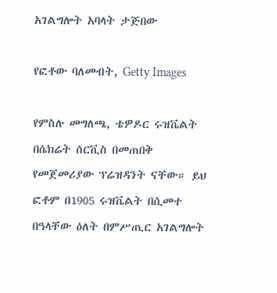አገልግሎት አባላት ታጅበው

የፎቶው ባለመብት, Getty Images

የምስሉ መግለጫ, ቴዎዶር ሩዝቬልት በሴክሬት ሰርቪስ በመጠበቅ የመጀመሪያው ፕሬዝዳንት ናቸው። ይህ ፎቶም በ1905 ሩዝቬልት በሲመተ በዓላቸው ዕለት በምሥጢር አገልግሎት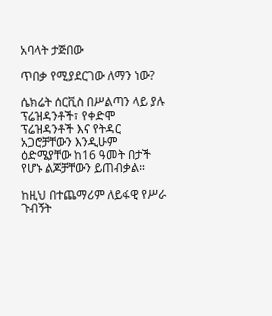አባላት ታጅበው

ጥበቃ የሚያደርገው ለማን ነው?

ሴክሬት ሰርቪስ በሥልጣን ላይ ያሉ ፕሬዝዳንቶች፣ የቀድሞ ፕሬዝዳንቶች እና የትዳር አጋሮቻቸውን እንዲሁም ዕድሜያቸው ከ16 ዓመት በታች የሆኑ ልጆቻቸውን ይጠብቃል።

ከዚህ በተጨማሪም ለይፋዊ የሥራ ጉብኝት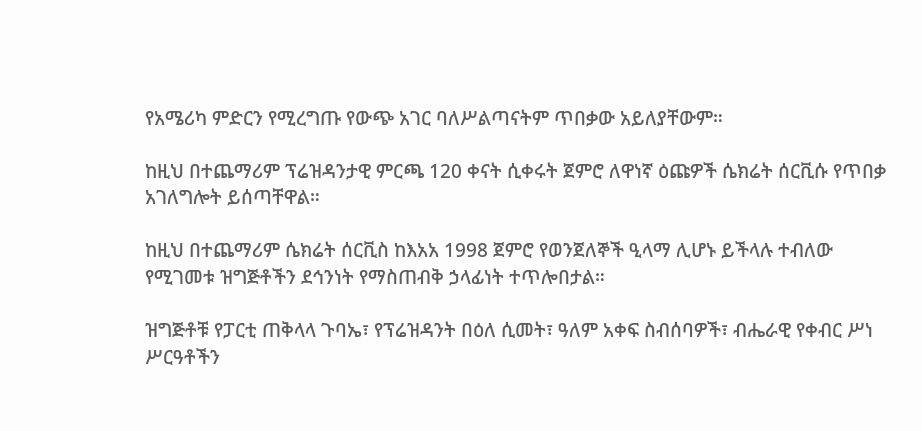የአሜሪካ ምድርን የሚረግጡ የውጭ አገር ባለሥልጣናትም ጥበቃው አይለያቸውም።

ከዚህ በተጨማሪም ፕሬዝዳንታዊ ምርጫ 120 ቀናት ሲቀሩት ጀምሮ ለዋነኛ ዕጩዎች ሴክሬት ሰርቪሱ የጥበቃ አገለግሎት ይሰጣቸዋል።

ከዚህ በተጨማሪም ሴክሬት ሰርቪስ ከእአአ 1998 ጀምሮ የወንጀለኞች ዒላማ ሊሆኑ ይችላሉ ተብለው የሚገመቱ ዝግጅቶችን ደኅንነት የማስጠብቅ ኃላፊነት ተጥሎበታል።

ዝግጅቶቹ የፓርቲ ጠቅላላ ጉባኤ፣ የፕሬዝዳንት በዕለ ሲመት፣ ዓለም አቀፍ ስብሰባዎች፣ ብሔራዊ የቀብር ሥነ ሥርዓቶችን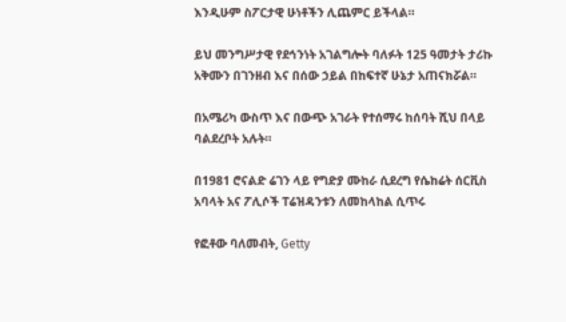እንዲሁም ስፖርታዊ ሁነቶችን ሊጨምር ይችላል።

ይህ መንግሥታዊ የደኅንነት አገልግሎት ባለፉት 125 ዓመታት ታሪኩ አቅሙን በገንዘብ እና በሰው ኃይል በከፍተኛ ሁኔታ አጠናክሯል።

በአሜሪካ ውስጥ እና በውጭ አገራት የተሰማሩ ከሰባት ሺህ በላይ ባልደረቦት አሉት።

በ1981 ሮናልድ ሬገን ላይ የግድያ ሙከራ ሲደረግ የሴከሬት ሰርቪስ አባላት አና ፖሊሶች ፐሬዝዳንቱን ለመከላከል ሲጥሩ

የፎቶው ባለመብት, Getty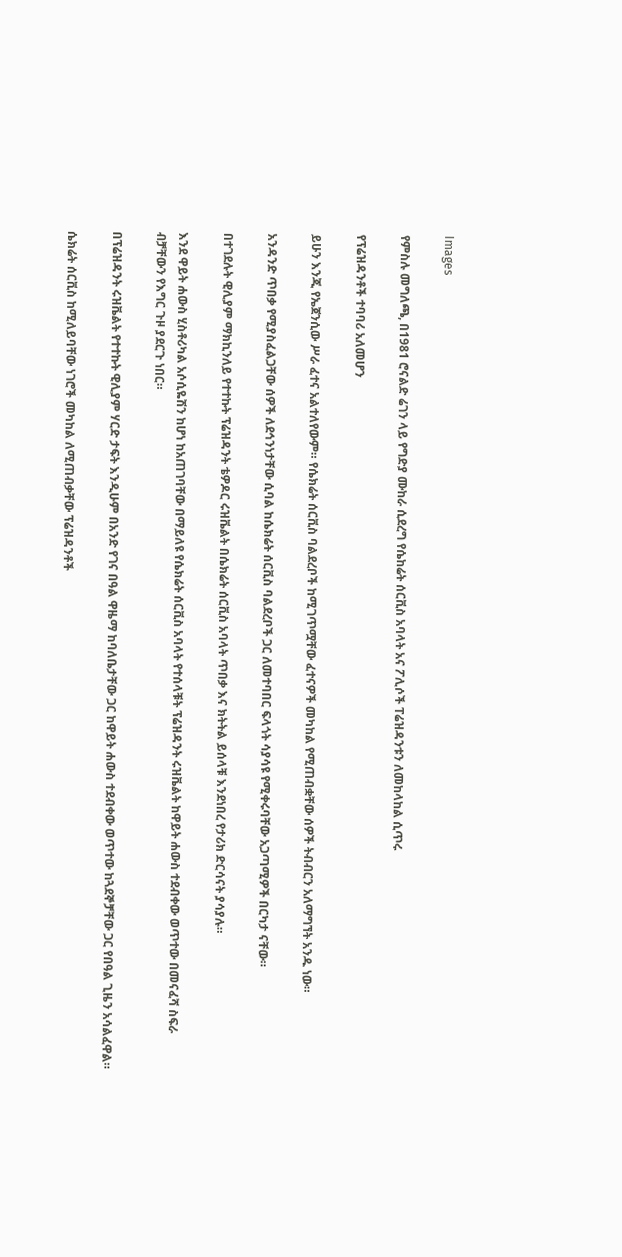Images

የምስሉ መግለጫ, በ1981 ሮናልድ ሬገን ላይ የግድያ ሙከራ ሲደረግ የሴከሬት ሰርቪስ አባላት አና ፖሊሶች ፐሬዝዳንቱን ለመከላከል ሲጥሩ

የፕሬዝዳንቶች ተባባሪ አለመሆን

ይሁን እንጂ የኤጀንሲው ሥራ ፈተና አልተለየውም። የሴክሬት ሰርቪስ ባልደረቦች ከሚገጥሟቸው ፈተናዎች መካከል የሚጠብቋቸው ሰዎች ትብብርን አለማግኘት አንዱ ነው።

አንዳንድ ጥበቃ የሚያስፈልጋቸው ሰዎች ለደኅንነታቸው ሲባል ከሴክሬት ሰርቪስ ባልደረቦች ጋር ለመተባበር ፍላጎት ሳያሳዩ የሚቀሩባቸው አጋጣሚዎች በርካታ ናቸው።

በተገደሉት ዊሊያም ማክኪንለይ የተተኩት ፕሬዝዳንት ቴዎዶር ሩዝቬልት በሴክሬት ሰርቪስ አባላት ጥበቃ እና ክትትል ይሰላቹ እንደነበረ የታሪክ ድርሳናት ያሳያሉ።

እንደ ዋይት ሐውስ ሂስቶሪካል አሶሲዬሽን ከሆነ ከአጠገባቸው በማይለዩ የሴክሬት ሰርቪስ አባላት የተሰላቹት ፕሬዝዳንት ሩዝቬልት ከዋይት ሐውስ ተደብቀው ወጥተው በመናፈሻ ስፍራ ብቻቸውን የእግር ጉዞ ያደርጉ ነበር።

በፕሬዝዳንት ሩዝቬልት የተተኩት ዊሊያም ሃርድ ታፍት እንዲሁም በአንድ የገና በዓል ዋዜማ ከባለቤታቸው ጋር ከዋይት ሐውስ ተደብቀው ወጥተው ከጓደኞቻቸው ጋር የበዓል ጊዜን አሳልፈዋል።

ሴክሬት ሰርቪስ ከሚለይባቸው ነገሮች መካከል ለሚጠብቃቸው ፕሬዝዳንቶች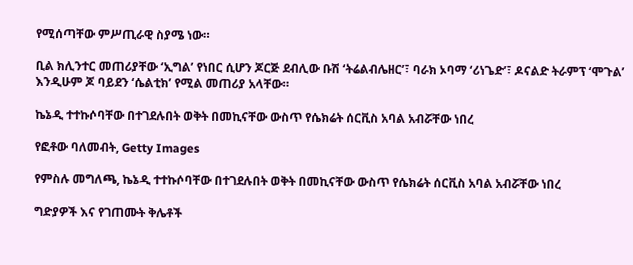የሚሰጣቸው ምሥጢራዊ ስያሜ ነው።

ቢል ክሊንተር መጠሪያቸው ‘ኢግል’ የነበር ሲሆን ጆርጅ ደብሊው ቡሽ ‘ትሬልብሌዘር’፣ ባራክ ኦባማ ‘ሪነጌድ’፣ ዶናልድ ትራምፕ ‘ሞጉል’ እንዲሁም ጆ ባይደን ‘ሴልቲክ’ የሚል መጠሪያ አላቸው።

ኬኔዲ ተተኩሶባቸው በተገደሉበት ወቅት በመኪናቸው ውስጥ የሴክሬት ሰርቪስ አባል አብሯቸው ነበረ

የፎቶው ባለመብት, Getty Images

የምስሉ መግለጫ, ኬኔዲ ተተኩሶባቸው በተገደሉበት ወቅት በመኪናቸው ውስጥ የሴክሬት ሰርቪስ አባል አብሯቸው ነበረ

ግድያዎች እና የገጠሙት ቅሌቶች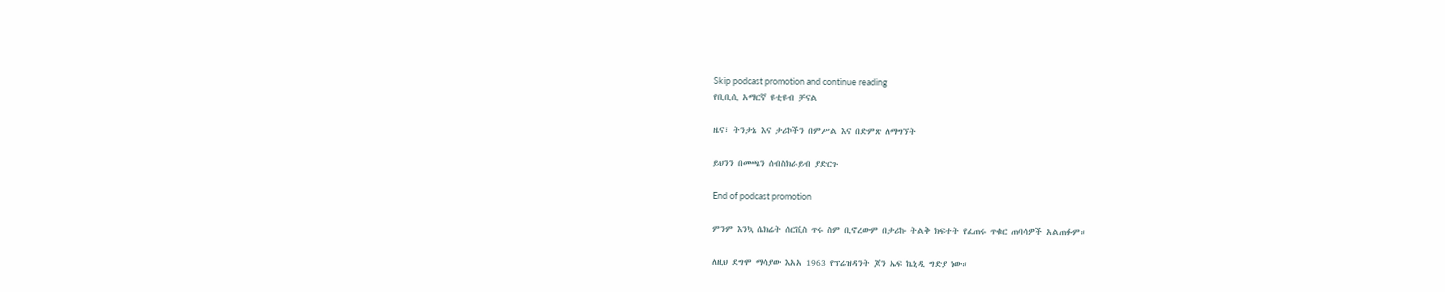Skip podcast promotion and continue reading
የቢቢሲ አማርኛ ዩቲዩብ ቻናል

ዜና፣ ትንታኔ እና ታሪኮችን በምሥል እና በድምጽ ለማግኘት

ይህንን በመጫን ሰብስክራይብ ያድርጉ

End of podcast promotion

ምንም እንኳ ሴክሬት ሰርቪስ ጥሩ ስም ቢኖረውም በታሪኩ ትልቅ ክፍተት የፈጠሩ ጥቁር ጠባሳዎች አልጠፉም።

ለዚህ ደግሞ ማሳያው እአአ 1963 የፕሬዝዳንት ጆን ኤፍ ኬኒዲ ግድያ ነው።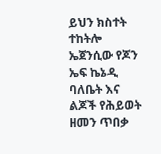ይህን ክስተት ተከትሎ ኤጀንሲው የጆን ኤፍ ኬኔዲ ባለቤት እና ልጆች የሕይወት ዘመን ጥበቃ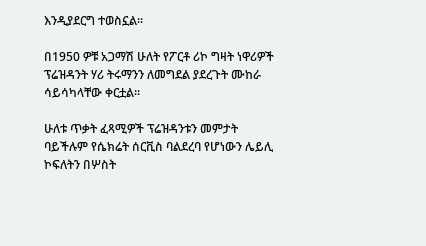እንዲያደርግ ተወስኗል።

በ1950 ዎቹ አጋማሽ ሁለት የፖርቶ ሪኮ ግዛት ነዋሪዎች ፕሬዝዳንት ሃሪ ትሩማንን ለመግደል ያደረጉት ሙከራ ሳይሳካላቸው ቀርቷል።

ሁለቱ ጥቃት ፈጻሚዎች ፕሬዝዳንቱን መምታት ባይችሉም የሴክሬት ሰርቪስ ባልደረባ የሆነውን ሌይሊ ኮፍለትን በሦስት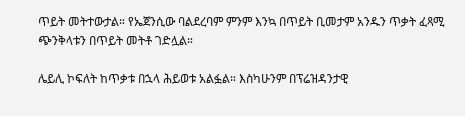ጥይት መትተውታል። የኤጀንሲው ባልደረባም ምንም እንኳ በጥይት ቢመታም አንዱን ጥቃት ፈጻሚ ጭንቅላቱን በጥይት መትቶ ገድሏል።

ሌይሊ ኮፍለት ከጥቃቱ በኋላ ሕይወቱ አልፏል። እስካሁንም በፕሬዝዳንታዊ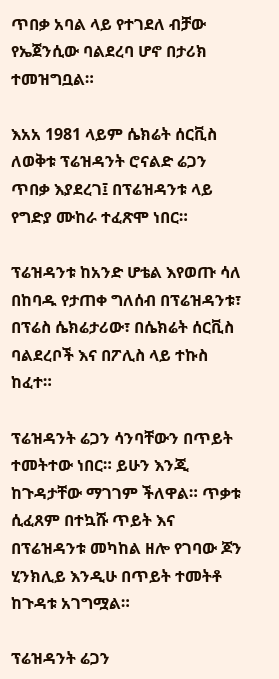ጥበቃ አባል ላይ የተገደለ ብቻው የኤጀንሲው ባልደረባ ሆኖ በታሪክ ተመዝግቧል።

እአአ 1981 ላይም ሴክሬት ሰርቪስ ለወቅቱ ፕሬዝዳንት ሮናልድ ሬጋን ጥበቃ እያደረገ፤ በፕሬዝዳንቱ ላይ የግድያ ሙከራ ተፈጽሞ ነበር።

ፕሬዝዳንቱ ከአንድ ሆቴል እየወጡ ሳለ በከባዱ የታጠቀ ግለሰብ በፕሬዝዳንቱ፣ በፕሬስ ሴክሬታሪው፣ በሴክሬት ሰርቪስ ባልደረቦች እና በፖሊስ ላይ ተኩስ ከፈተ።

ፕሬዝዳንት ሬጋን ሳንባቸውን በጥይት ተመትተው ነበር። ይሁን እንጂ ከጉዳታቸው ማገገም ችለዋል። ጥቃቱ ሲፈጸም በተኳሹ ጥይት እና በፕሬዝዳንቱ መካከል ዘሎ የገባው ጆን ሂንክሊይ እንዲሁ በጥይት ተመትቶ ከጉዳቱ አገግሟል።

ፕሬዝዳንት ሬጋን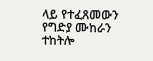ላይ የተፈጸመውን የግድያ ሙከራን ተከትሎ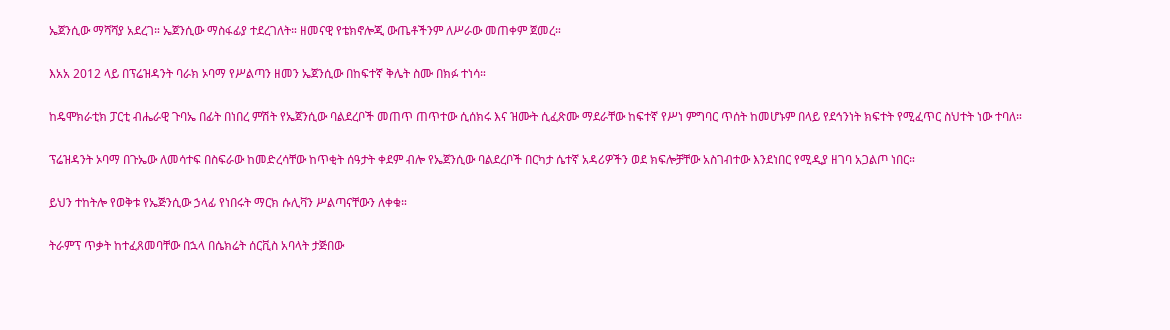ኤጀንሲው ማሻሻያ አደረገ። ኤጀንሲው ማስፋፊያ ተደረገለት። ዘመናዊ የቴክኖሎጂ ውጤቶችንም ለሥራው መጠቀም ጀመረ።

እአአ 2012 ላይ በፕሬዝዳንት ባራክ ኦባማ የሥልጣን ዘመን ኤጀንሲው በከፍተኛ ቅሌት ስሙ በክፉ ተነሳ።

ከዴሞክራቲክ ፓርቲ ብሔራዊ ጉባኤ በፊት በነበረ ምሽት የኤጀንሲው ባልደረቦች መጠጥ ጠጥተው ሲሰክሩ እና ዝሙት ሲፈጽሙ ማደራቸው ከፍተኛ የሥነ ምግባር ጥሰት ከመሆኑም በላይ የደኅንነት ክፍተት የሚፈጥር ስህተት ነው ተባለ።

ፕሬዝዳንት ኦባማ በጉኤው ለመሳተፍ በስፍራው ከመድረሳቸው ከጥቂት ሰዓታት ቀደም ብሎ የኤጀንሲው ባልደረቦች በርካታ ሴተኛ አዳሪዎችን ወደ ክፍሎቻቸው አስገብተው እንደነበር የሚዲያ ዘገባ አጋልጦ ነበር።

ይህን ተከትሎ የወቅቱ የኤጅንሲው ኃላፊ የነበሩት ማርክ ሱሊቫን ሥልጣናቸውን ለቀቁ።

ትራምፕ ጥቃት ከተፈጸመባቸው በኋላ በሴክሬት ሰርቪስ አባላት ታጅበው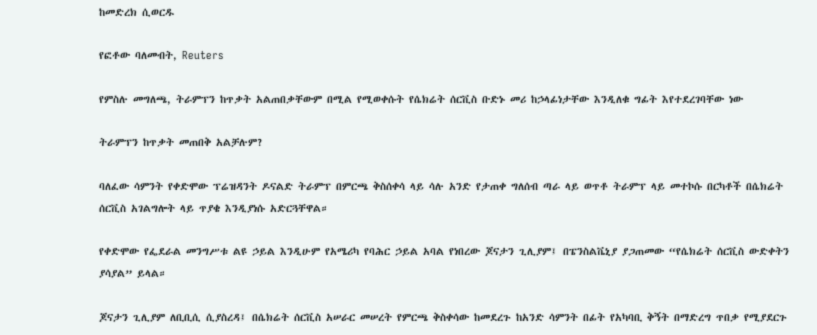ከመድረክ ሲወርዱ

የፎቶው ባለመብት, Reuters

የምስሉ መግለጫ, ትራምፕን ከጥቃት አልጠበቃቸውም በሚል የሚወቀሱት የሴክሬት ሰርቪስ ቡድኑ መሪ ከኃላፊነታቸው እንዲለቁ ግፊት እየተደረገባቸው ነው

ትራምፕን ከጥቃት መጠበቅ አልቻሉም?

ባለፈው ሳምንት የቀድሞው ፕሬዝዳንት ዶናልድ ትራምፕ በምርጫ ቅስሰቀሳ ላይ ሳሉ አንድ የታጠቀ ግለሰብ ጣራ ላይ ወጥቶ ትራምፕ ላይ መተኮሱ በርካቶች በሴክሬት ሰርቪስ አገልግሎት ላይ ጥያቄ እንዲያነሱ አድርጓቸዋል።

የቀድሞው የፌደራል መንግሥቱ ልዩ ኃይል እንዲሁም የአሜሪካ የባሕር ኃይል አባል የነበረው ጆናታን ጊሊያም፤ በፔንስልቬኒያ ያጋጠመው “የሴክሬት ሰርቪስ ውድቀትን ያሳያል” ይላል።

ጆናታን ጊሊያም ለቢቢሲ ሲያስረዳ፤ በሴክሬት ሰርቪስ አሠራር መሠረት የምርጫ ቅስቀሳው ከመደረጉ ከአንድ ሳምንት በፊት የአካባቢ ቅኝት በማድረግ ጥበቃ የሚያደርጉ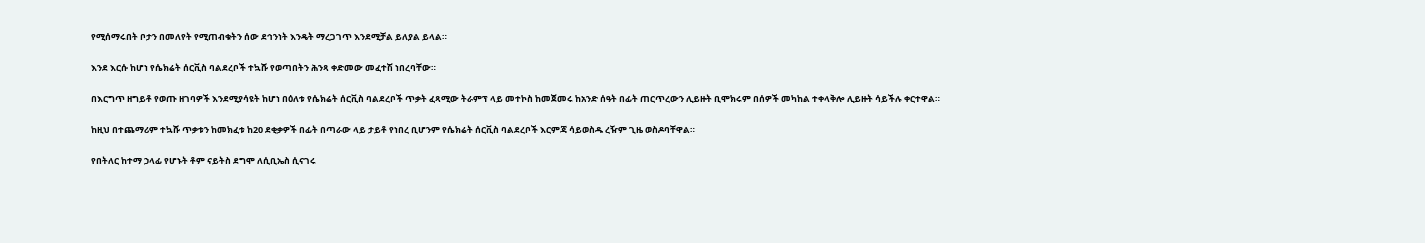የሚሰማሩበት ቦታን በመለየት የሚጠብቁትን ሰው ደኅንነት እንዴት ማረጋገጥ እንደሚቻል ይለያል ይላል።

እንደ እርሱ ከሆነ የሴክሬት ሰርቪስ ባልደረቦች ተኳሹ የወጣበትን ሕንጻ ቀድመው መፈተሽ ነበረባቸው።

በእርግጥ ዘግይቶ የወጡ ዘገባዎች እንደሚያሳዩት ከሆነ በዕለቱ የሴክሬት ሰርቪስ ባልደረቦች ጥቃት ፈጻሚው ትራምፕ ላይ መተኮስ ከመጀመሩ ከአንድ ሰዓት በፊት ጠርጥረውን ሊይዙት ቢሞክሩም በሰዎች መካከል ተቀላቅሎ ሊይዙት ሳይችሉ ቀርተዋል።

ከዚህ በተጨማሪም ተኳሹ ጥቃቱን ከመክፈቱ ከ20 ደቂቃዎች በፊት በጣራው ላይ ታይቶ የነበረ ቢሆንም የሴክሬት ሰርቪስ ባልደረቦች እርምጃ ሳይወስዱ ረዥም ጊዜ ወስዶባቸዋል።

የበትለር ከተማ ኃላፊ የሆኑት ቶም ናይትስ ደግሞ ለሲቢኤስ ሲናገሩ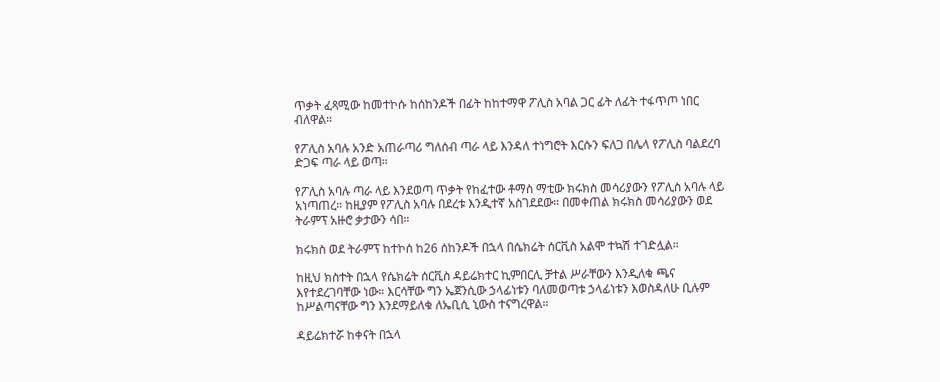ጥቃት ፈጻሚው ከመተኮሱ ከሰከንዶች በፊት ከከተማዋ ፖሊስ አባል ጋር ፊት ለፊት ተፋጥጦ ነበር ብለዋል።

የፖሊስ አባሉ አንድ አጠራጣሪ ግለሰብ ጣራ ላይ እንዳለ ተነግሮት እርሱን ፍለጋ በሌላ የፖሊስ ባልደረባ ድጋፍ ጣራ ላይ ወጣ።

የፖሊስ አባሉ ጣራ ላይ እንደወጣ ጥቃት የከፈተው ቶማስ ማቲው ክሩክስ መሳሪያውን የፖሊስ አባሉ ላይ አነጣጠረ። ከዚያም የፖሊስ አባሉ በደረቱ እንዲተኛ አስገደደው። በመቀጠል ክሩክስ መሳሪያውን ወደ ትራምፕ አዙሮ ቃታውን ሳበ።

ክሩክስ ወደ ትራምፕ ከተኮሰ ከ26 ሰከንዶች በኋላ በሴክሬት ሰርቪስ አልሞ ተኳሽ ተገድሏል።

ከዚህ ክስተት በኋላ የሴክሬት ሰርቪስ ዳይሬክተር ኪምበርሊ ቻተል ሥራቸውን እንዲለቁ ጫና እየተደረገባቸው ነው። እርሳቸው ግን ኤጀንሲው ኃላፊነቱን ባለመወጣቱ ኃላፊነቱን እወስዳለሁ ቢሉም ከሥልጣናቸው ግን እንደማይለቁ ለኤቢሲ ኒውስ ተናግረዋል።

ዳይሬክተሯ ከቀናት በኋላ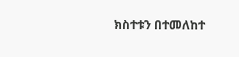ክስተቱን በተመለከተ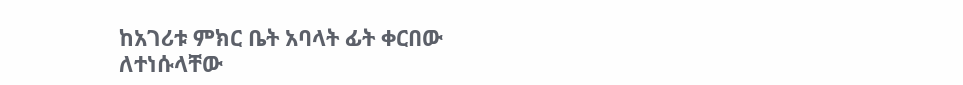ከአገሪቱ ምክር ቤት አባላት ፊት ቀርበው ለተነሱላቸው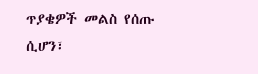ጥያቄዎች መልስ የሰጡ ሲሆን፣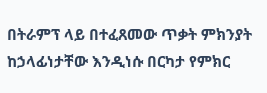በትራምፕ ላይ በተፈጸመው ጥቃት ምክንያት ከኃላፊነታቸው እንዲነሱ በርካታ የምክር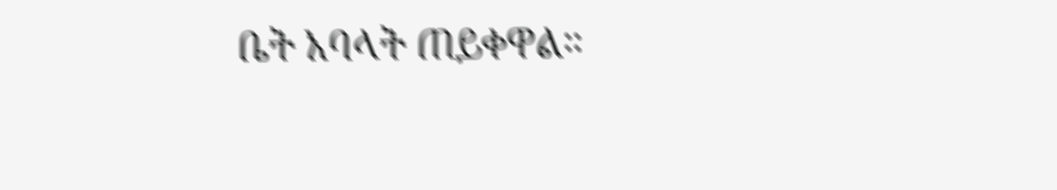ቤት አባላት ጠይቀዋል።